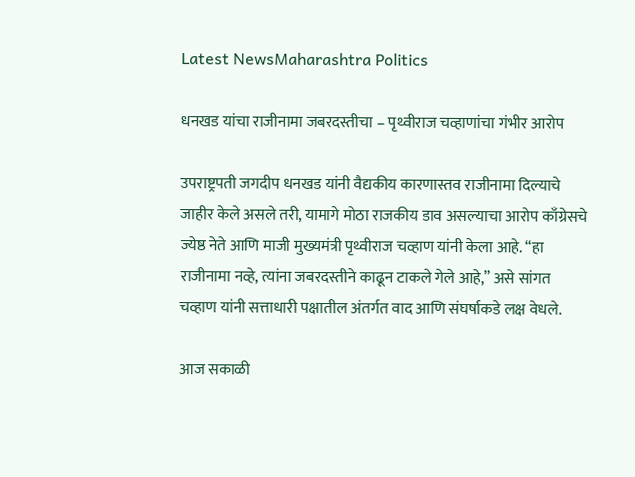Latest NewsMaharashtra Politics

धनखड यांचा राजीनामा जबरदस्तीचा – पृथ्वीराज चव्हाणांचा गंभीर आरोप

उपराष्ट्रपती जगदीप धनखड यांनी वैद्यकीय कारणास्तव राजीनामा दिल्याचे जाहीर केले असले तरी, यामागे मोठा राजकीय डाव असल्याचा आरोप काँग्रेसचे ज्येष्ठ नेते आणि माजी मुख्यमंत्री पृथ्वीराज चव्हाण यांनी केला आहे. “हा राजीनामा नव्हे, त्यांना जबरदस्तीने काढून टाकले गेले आहे,” असे सांगत चव्हाण यांनी सत्ताधारी पक्षातील अंतर्गत वाद आणि संघर्षाकडे लक्ष वेधले.

आज सकाळी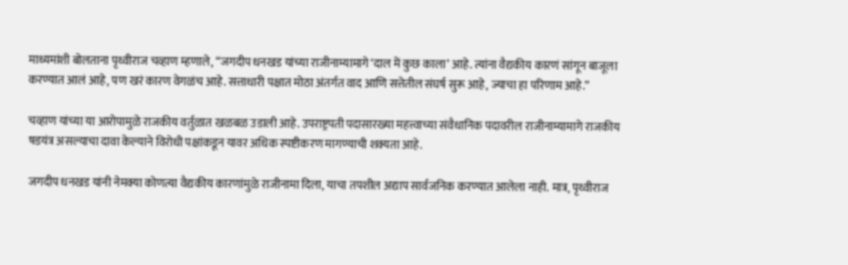माध्यमांशी बोलताना पृथ्वीराज चव्हाण म्हणाले, “जगदीप धनखड यांच्या राजीनाम्यामागे ‘दाल में कुछ काला’ आहे. त्यांना वैद्यकीय कारणं सांगून बाजूला करण्यात आलं आहे, पण खरं कारण वेगळंच आहे. सत्ताधारी पक्षात मोठा अंतर्गत वाद आणि सत्तेतील संघर्ष सुरू आहे, ज्याचा हा परिणाम आहे.”

चव्हाण यांच्या या आरोपामुळे राजकीय वर्तुळात खळबळ उडाली आहे. उपराष्ट्रपती पदासारख्या महत्त्वाच्या संवैधानिक पदावरील राजीनाम्यामागे राजकीय षडयंत्र असल्याचा दावा केल्याने विरोधी पक्षांकडून यावर अधिक स्पष्टीकरण मागण्याची शक्यता आहे.

जगदीप धनखड यांनी नेमक्या कोणत्या वैद्यकीय कारणांमुळे राजीनामा दिला, याचा तपशील अद्याप सार्वजनिक करण्यात आलेला नाही. मात्र, पृथ्वीराज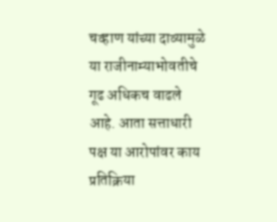चव्हाण यांच्या दाव्यामुळे या राजीनाम्याभोवतीचे गूढ अधिकच वाढले आहे. आता सत्ताधारी पक्ष या आरोपांवर काय प्रतिक्रिया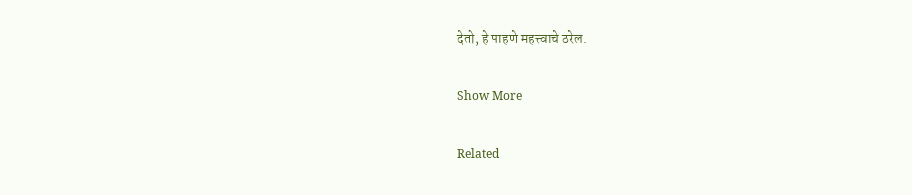देतो, हे पाहणे महत्त्वाचे ठरेल.

Show More

Related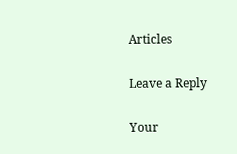Articles

Leave a Reply

Your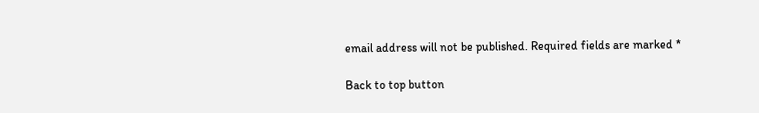email address will not be published. Required fields are marked *

Back to top button